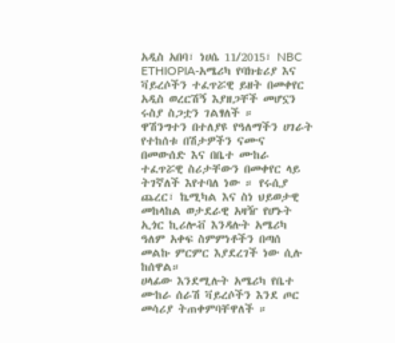አዲስ አበባ፣ ነሀሴ 11/2015፣ NBC ETHIOPIA-አሜሪካ የባክቴሪያ እና ቫይረሶችን ተፈጥሯዊ ይዘት በመቀየር አዲስ ወረርሽኝ እያዘጋቸች መሆኗን ሩስያ ስጋቷን ገልፃለች ።
ዋሽንግተን በተለያዩ የዓለማችን ሀገራት የተከሰቱ በሽታዎችን ናሙና በመውሰድ እና በቤተ ሙከራ ተፈጥሯዊ ስሪታቸውን በመቀየር ላይ ትገኛለች እየተባለ ነው ። የሩሲያ ጨረር፣ ኬሚካል እና ስነ ህይወታዊ መከላከል ወታደራዊ አዛዥ የሆኑት ኢጎር ኪሪሎቭ እንዳሉት አሜሪካ ዓለም አቀፍ ስምምነቶችን በጣሰ መልኩ ምርምር እያደረገች ነው ሲሉ ከሰዋል።
ሀላፊው እንደሚሉት አሜሪካ የቤተ ሙከራ ሰራሽ ቫይረሶችን እንደ ጦር መሳሪያ ትጠቀምባቸዋለች ።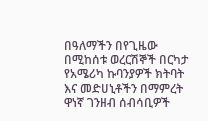በዓለማችን በየጊዜው በሚከሰቱ ወረርሽኞች በርካታ የአሜሪካ ኩባንያዎች ክትባት እና መድሀኒቶችን በማምረት ዋነኛ ገንዘብ ሰብሳቢዎች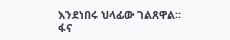እንደነበሩ ህላፊው ገልጸዋል።
ፋና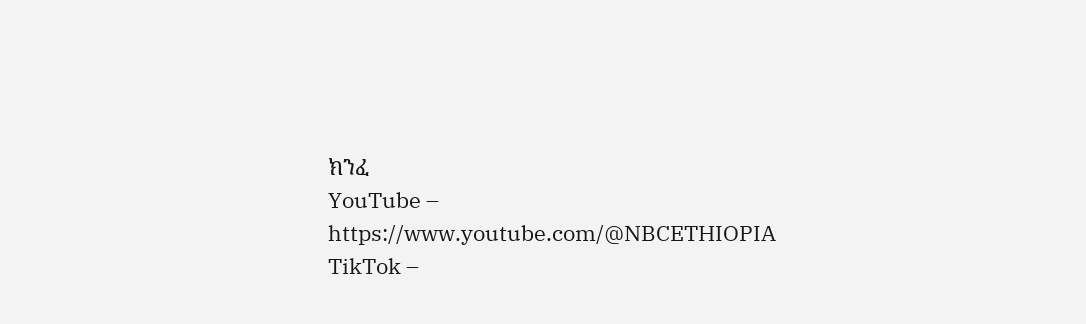ክንፈ
YouTube – https://www.youtube.com/@NBCETHIOPIA
TikTok –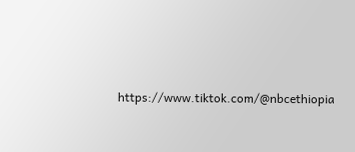https://www.tiktok.com/@nbcethiopia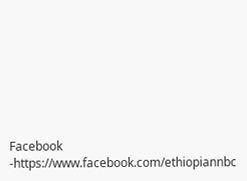Facebook -https://www.facebook.com/ethiopiannbc